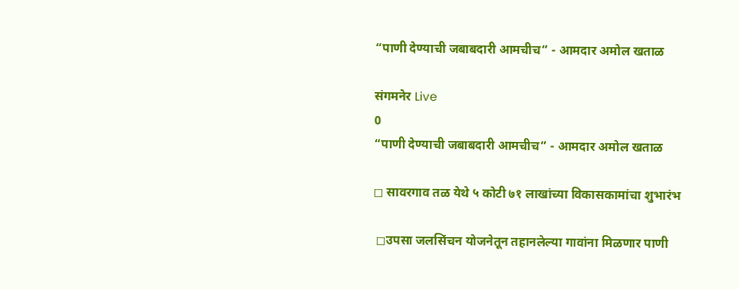“पाणी देण्याची जबाबदारी आमचीच” - आमदार अमोल खताळ

संगमनेर Live
0
“पाणी देण्याची जबाबदारी आमचीच” - आमदार अमोल खताळ

◻ सावरगाव तळ येथे ५ कोटी ७१ लाखांच्या विकासकामांचा शुभारंभ

 ◻उपसा जलसिंचन योजनेतून तहानलेल्या गावांना मिळणार पाणी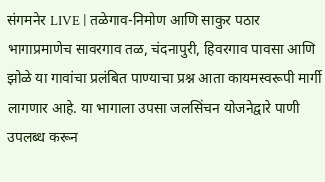संगमनेर LIVE | तळेगाव-निमोण आणि साकुर पठार भागाप्रमाणेच सावरगाव तळ, चंदनापुरी, हिवरगाव पावसा आणि झोळे या गावांचा प्रलंबित पाण्याचा प्रश्न आता कायमस्वरूपी मार्गी लागणार आहे. या भागाला उपसा जलसिंचन योजनेद्वारे पाणी उपलब्ध करून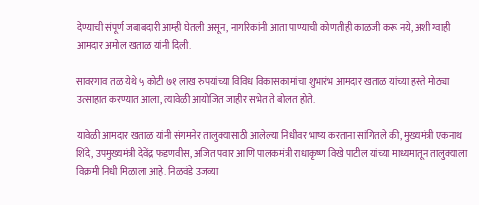देण्याची संपूर्ण जबाबदारी आम्ही घेतली असून, नागरिकांनी आता पाण्याची कोणतीही काळजी करू नये, अशी ग्वाही आमदार अमोल खताळ यांनी दिली.

सावरगाव तळ येथे ५ कोटी ७१ लाख रुपयांच्या विविध विकासकामांचा शुभारंभ आमदार खताळ यांच्या हस्ते मोठ्या उत्साहात करण्यात आला, त्यावेळी आयोजित जाहीर सभेत ते बोलत होते.

यावेळी आमदार खताळ यांनी संगमनेर तालुक्यासाठी आलेल्या निधीवर भाष्य करताना सांगितले की, मुख्यमंत्री एकनाथ शिंदे, उपमुख्यमंत्री देवेंद्र फडणवीस, अजित पवार आणि पालकमंत्री राधाकृष्ण विखे पाटील यांच्या माध्यमातून तालुक्याला विक्रमी निधी मिळाला आहे. निळवंडे उजव्या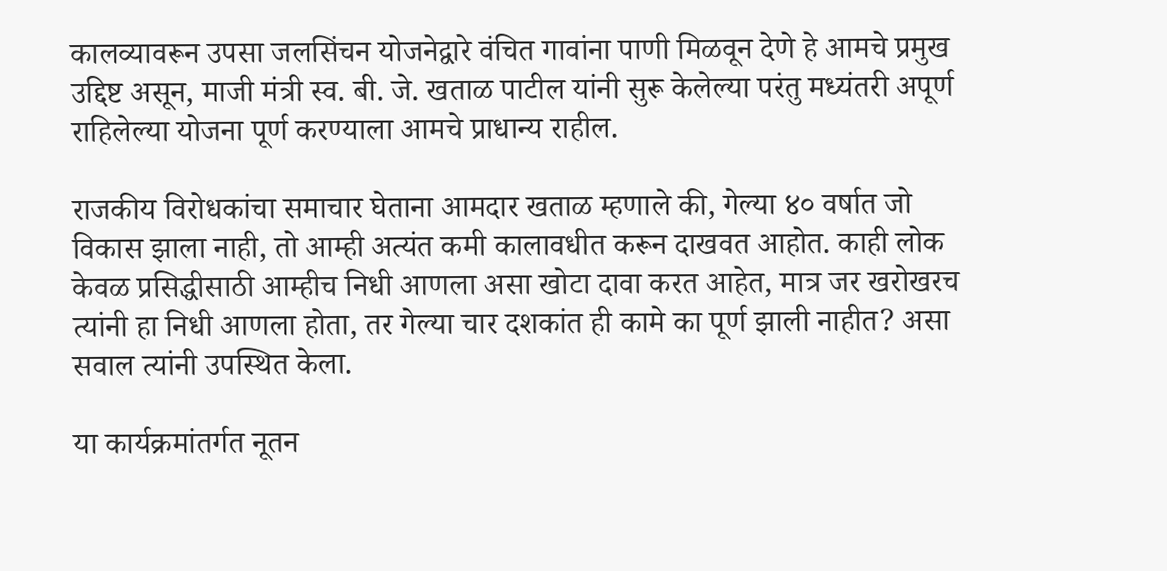कालव्यावरून उपसा जलसिंचन योजनेद्वारे वंचित गावांना पाणी मिळवून देणे हे आमचे प्रमुख उद्दिष्ट असून, माजी मंत्री स्व. बी. जे. खताळ पाटील यांनी सुरू केलेल्या परंतु मध्यंतरी अपूर्ण राहिलेल्या योजना पूर्ण करण्याला आमचे प्राधान्य राहील.

राजकीय विरोधकांचा समाचार घेताना आमदार खताळ म्हणाले की, गेल्या ४० वर्षात जो विकास झाला नाही, तो आम्ही अत्यंत कमी कालावधीत करून दाखवत आहोत. काही लोक केवळ प्रसिद्धीसाठी आम्हीच निधी आणला असा खोटा दावा करत आहेत, मात्र जर खरोखरच त्यांनी हा निधी आणला होता, तर गेल्या चार दशकांत ही कामे का पूर्ण झाली नाहीत? असा सवाल त्यांनी उपस्थित केला.

या कार्यक्रमांतर्गत नूतन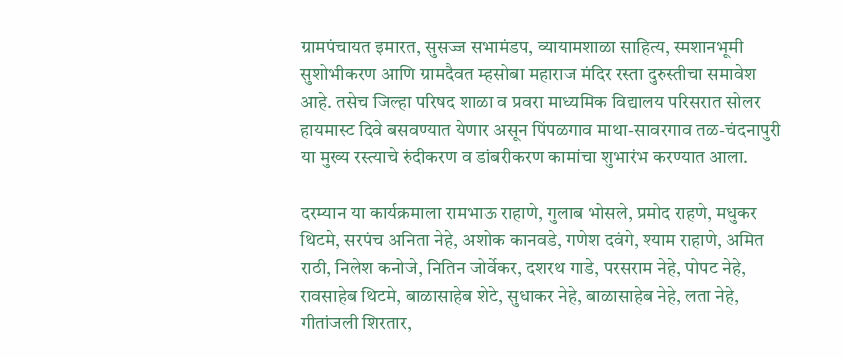ग्रामपंचायत इमारत, सुसज्ज सभामंडप, व्यायामशाळा साहित्य, स्मशानभूमी सुशोभीकरण आणि ग्रामदैवत म्हसोबा महाराज मंदिर रस्ता दुरुस्तीचा समावेश आहे. तसेच जिल्हा परिषद शाळा व प्रवरा माध्यमिक विद्यालय परिसरात सोलर हायमास्ट दिवे बसवण्यात येणार असून पिंपळगाव माथा-सावरगाव तळ-चंदनापुरी या मुख्य रस्त्याचे रुंदीकरण व डांबरीकरण कामांचा शुभारंभ करण्यात आला.

दरम्यान या कार्यक्रमाला रामभाऊ राहाणे, गुलाब भोसले, प्रमोद राहणे, मधुकर थिटमे, सरपंच अनिता नेहे, अशोक कानवडे, गणेश दवंगे, श्याम राहाणे, अमित राठी, निलेश कनोजे, नितिन जोर्वेकर, दशरथ गाडे, परसराम नेहे, पोपट नेहे, रावसाहेब थिटमे, बाळासाहेब शेटे, सुधाकर नेहे, बाळासाहेब नेहे, लता नेहे, गीतांजली शिरतार,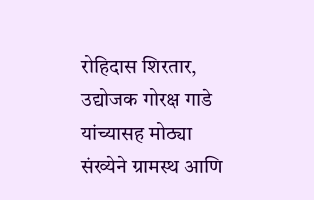रोहिदास शिरतार, उद्योजक गोरक्ष गाडे यांच्यासह मोठ्या संख्येने ग्रामस्थ आणि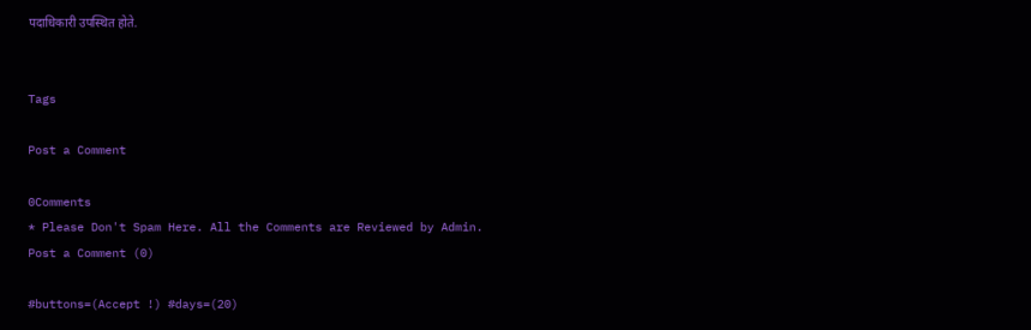पदाधिकारी उपस्थित होते.


Tags

Post a Comment

0Comments
* Please Don't Spam Here. All the Comments are Reviewed by Admin.
Post a Comment (0)

#buttons=(Accept !) #days=(20)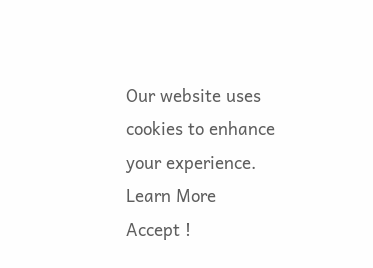Our website uses cookies to enhance your experience. Learn More
Accept !